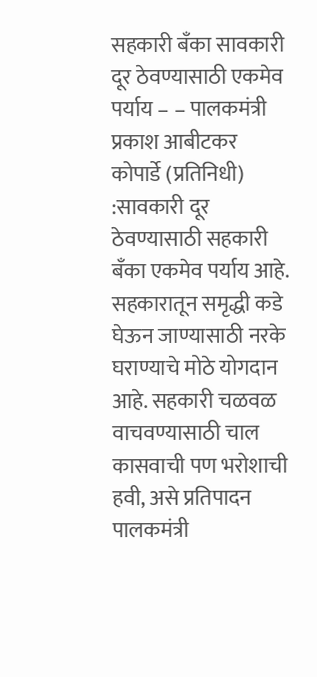सहकारी बँका सावकारी दूर ठेवण्यासाठी एकमेव पर्याय – – पालकमंत्री प्रकाश आबीटकर
कोपार्डे (प्रतिनिधी) :सावकारी दूर ठेवण्यासाठी सहकारी बँका एकमेव पर्याय आहे. सहकारातून समृद्धी कडे घेऊन जाण्यासाठी नरके घराण्याचे मोठे योगदान आहे. सहकारी चळवळ वाचवण्यासाठी चाल कासवाची पण भरोशाची हवी, असे प्रतिपादन पालकमंत्री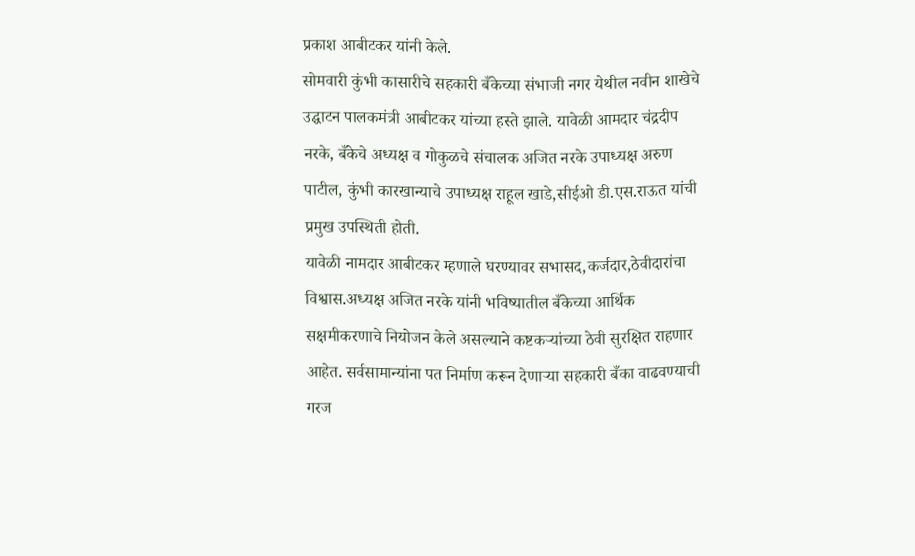प्रकाश आबीटकर यांनी केले.
सोमवारी कुंभी कासारीचे सहकारी बँकेच्या संभाजी नगर येथील नवीन शाखेचे उद्घाटन पालकमंत्री आबीटकर यांच्या हस्ते झाले. यावेळी आमदार चंद्रदीप नरके, बँकेचे अध्यक्ष व गोकुळचे संचालक अजित नरके उपाध्यक्ष अरुण पाटील, कुंभी कारखान्याचे उपाध्यक्ष राहूल खाडे,सीईओ डी.एस.राऊत यांची प्रमुख उपस्थिती होती.
यावेळी नामदार आबीटकर म्हणाले घरण्यावर सभासद,कर्जदार,ठेवीदारांचा विश्वास.अध्यक्ष अजित नरके यांनी भविष्यातील बँकेच्या आर्थिक सक्षमीकरणाचे नियोजन केले असल्याने कष्टकऱ्यांच्या ठेवी सुरक्षित राहणार आहेत. सर्वसामान्यांना पत निर्माण करून देणाऱ्या सहकारी बँका वाढवण्याची गरज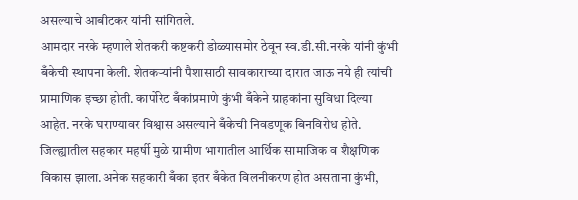असल्याचे आबीटकर यांनी सांगितले.
आमदार नरके म्हणाले शेतकरी कष्टकरी डोळ्यासमोर ठेवून स्व.डी.सी.नरके यांनी कुंभी बँकेची स्थापना केली. शेतकऱ्यांनी पैशासाठी सावकाराच्या दारात जाऊ नये ही त्यांची प्रामाणिक इच्छा होती. कार्पोरेट बँकांप्रमाणे कुंभी बँकेने ग्राहकांना सुविधा दिल्या आहेत. नरके घराण्यावर विश्वास असल्याने बँकेची निवडणूक बिनविरोध होते. जिल्ह्यातील सहकार महर्षी मुळे ग्रामीण भागातील आर्थिक सामाजिक व शैक्षणिक विकास झाला.अनेक सहकारी बँका इतर बँकेत विलनीकरण होत असताना कुंभी,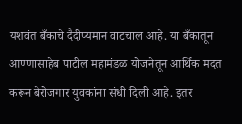यशवंत बँकाचे दैदीप्यमान वाटचाल आहे. या बँकातून आण्णासाहेब पाटील महामंडळ योजनेतून आर्थिक मदत करून बेरोजगार युवकांना संधी दिली आहे. इतर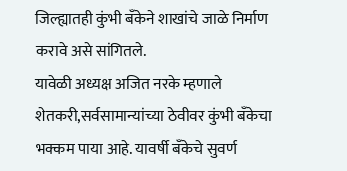जिल्ह्यातही कुंभी बँकेने शाखांचे जाळे निर्माण करावे असे सांगितले.
यावेळी अध्यक्ष अजित नरके म्हणाले शेतकरी,सर्वसामान्यांच्या ठेवीवर कुंभी बँकेचा भक्कम पाया आहे. यावर्षी बँकेचे सुवर्ण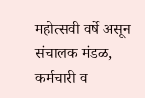महोत्सवी वर्षे असून संचालक मंडळ, कर्मचारी व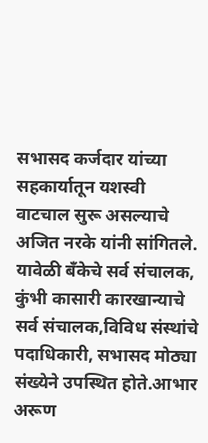सभासद कर्जदार यांच्या सहकार्यातून यशस्वी वाटचाल सुरू असल्याचे अजित नरके यांनी सांगितले. यावेळी बँकेचे सर्व संचालक, कुंभी कासारी कारखान्याचे सर्व संचालक,विविध संस्थांचे पदाधिकारी, सभासद मोठ्या संख्येने उपस्थित होते.आभार अरूण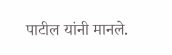पाटील यांनी मानले.